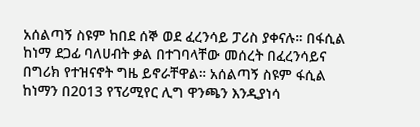አሰልጣኝ ስዩም ከበደ ሰኞ ወደ ፈረንሳይ ፓሪስ ያቀናሉ። በፋሲል ከነማ ደጋፊ ባለሀብት ቃል በተገባላቸው መሰረት በፈረንሳይና በግሪክ የተዝናኖት ግዜ ይኖራቸዋል። አሰልጣኝ ስዩም ፋሲል ከነማን በ2013 የፕሪሚየር ሊግ ዋንጫን እንዲያነሳ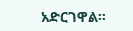አድርገዋል።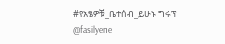#የአፄዎቹ_ቤተሰብ_ይሁኑ ግሩፕ @fasilyene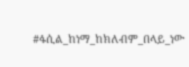#ፋሲል_ከነማ_ከክለብም_በላይ_ነው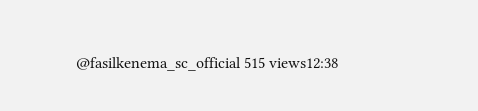@fasilkenema_sc_official 515 views12:38